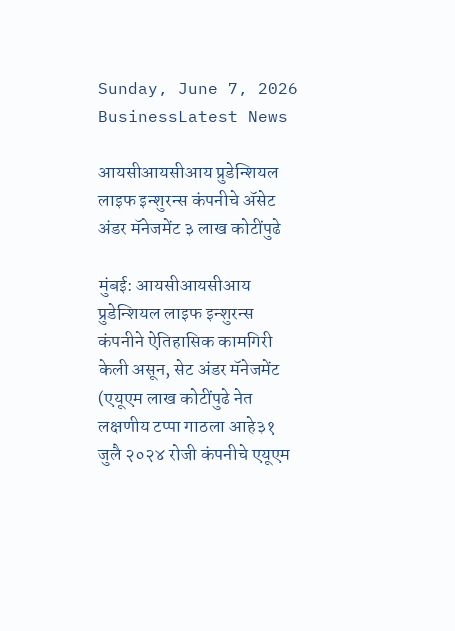Sunday, June 7, 2026
BusinessLatest News

आयसीआयसीआय प्रुडेन्शियल लाइफ इन्शुरन्स कंपनीचे ॲसेट अंडर मॅनेजमेंट ३ लाख कोटींपुढे

मुंबई: आयसीआयसीआय प्रुडेन्शियल लाइफ इन्शुरन्स कंपनीने ऐतिहासिक कामगिरी केली असून, सेट अंडर मॅनेजमेंट (एयूएम लाख कोटींपुढे नेत लक्षणीय टप्पा गाठला आहे३१ जुलै २०२४ रोजी कंपनीचे एयूएम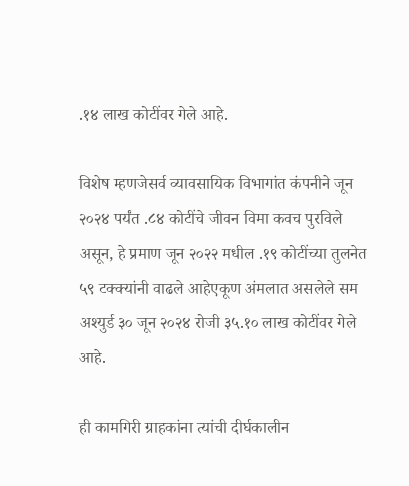.१४ लाख कोटींवर गेले आहे.

विशेष म्हणजेसर्व व्यावसायिक विभागांत कंपनीने जून २०२४ पर्यंत .८४ कोटींचे जीवन विमा कवच पुरविले असून, हे प्रमाण जून २०२२ मधील .१९ कोटींच्या तुलनेत ५९ टक्क्यांनी वाढले आहेएकूण अंमलात असलेले सम अश्युर्ड ३० जून २०२४ रोजी ३५.१० लाख कोटींवर गेले आहे.

ही कामगिरी ग्राहकांना त्यांची दीर्घकालीन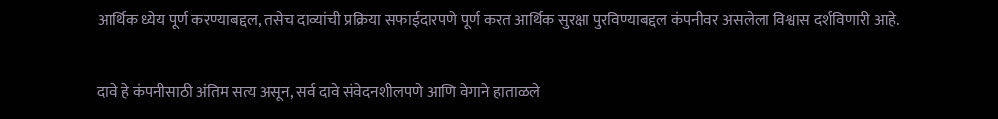आर्थिक ध्येय पूर्ण करण्याबद्दल, तसेच दाव्यांची प्रक्रिया सफाईदारपणे पूर्ण करत आर्थिक सुरक्षा पुरविण्याबद्दल कंपनीवर असलेला विश्वास दर्शविणारी आहे.

दावे हे कंपनीसाठी अंतिम सत्य असून, सर्व दावे संवेदनशीलपणे आणि वेगाने हाताळले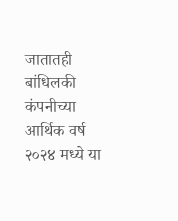जातातही बांधिलकी कंपनीच्या आर्थिक वर्ष २०२४ मध्ये या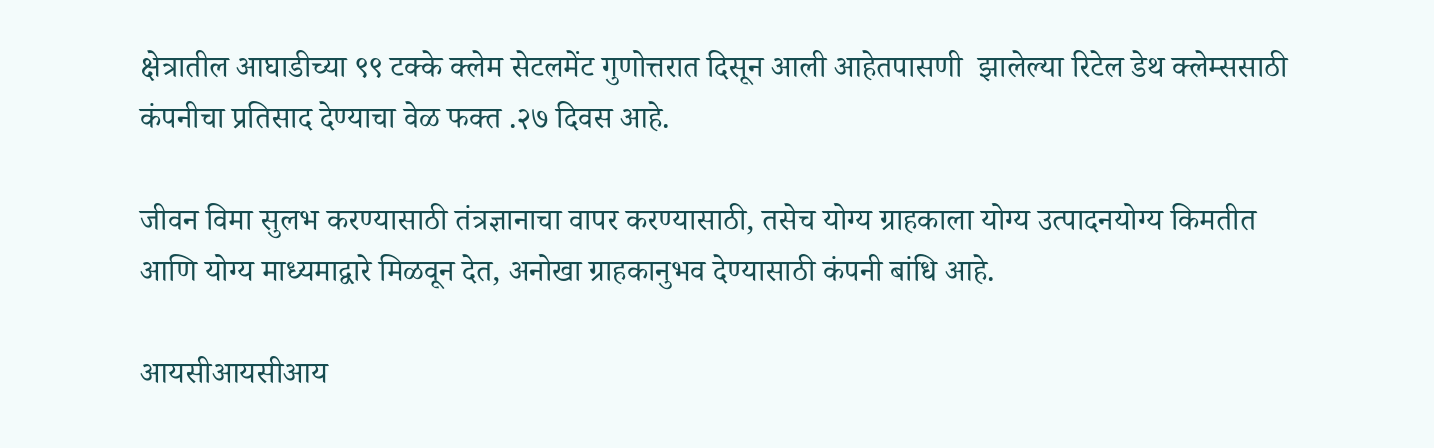क्षेत्रातील आघाडीच्या ९९ टक्के क्लेम सेटलमेंट गुणोत्तरात दिसून आली आहेतपासणी  झालेल्या रिटेल डेथ क्लेम्ससाठी कंपनीचा प्रतिसाद देण्याचा वेळ फक्त .२७ दिवस आहे.

जीवन विमा सुलभ करण्यासाठी तंत्रज्ञानाचा वापर करण्यासाठी, तसेच योग्य ग्राहकाला योग्य उत्पादनयोग्य किमतीत आणि योग्य माध्यमाद्वारे मिळवून देत, अनोखा ग्राहकानुभव देण्यासाठी कंपनी बांधि आहे.

आयसीआयसीआय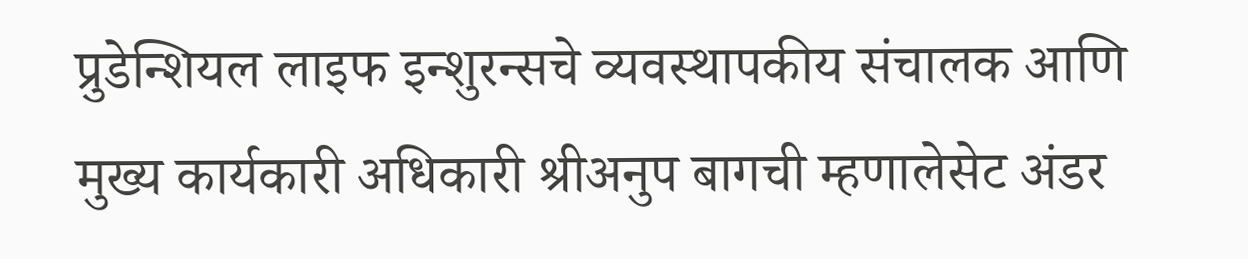प्रुडेन्शियल लाइफ इन्शुरन्सचे व्यवस्थापकीय संचालक आणि मुख्य कार्यकारी अधिकारी श्रीअनुप बागची म्हणालेसेट अंडर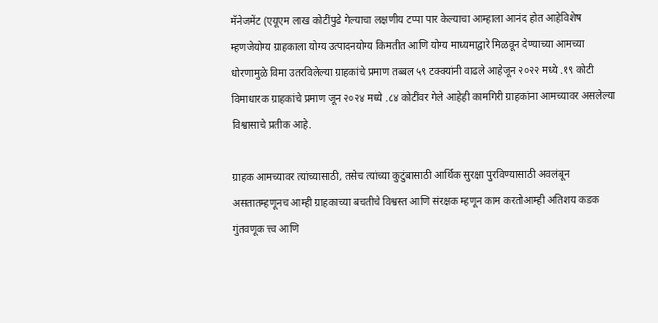मॅनेजमेंट (एयूएम लाख कोटींपुढे गेल्याचा लक्षणीय टप्पा पार केल्याचा आम्हाला आनंद होत आहेविशेष म्हणजेयोग्य ग्राहकाला योग्य उत्पादनयोग्य किमतीत आणि योग्य माध्यमाद्वारे मिळवून देण्याच्या आमच्या धोरणामुळे विमा उतरविलेल्या ग्राहकांचे प्रमाण तब्बल ५९ टक्क्यांनी वाढले आहेजून २०२२ मध्ये .१९ कोटी विमाधारक ग्राहकांचे प्रमाण जून २०२४ मध्ये .८४ कोटींवर गेले आहेही कामगिरी ग्राहकांना आमच्यावर असलेल्या विश्वासाचे प्रतीक आहे.

ग्राहक आमच्यावर त्यांच्यासाठी, तसेच त्यांच्या कुटुंबासाठी आर्थिक सुरक्षा पुरविण्यासाठी अवलंबून असतातम्हणूनच आम्ही ग्राहकाच्या बचतीचे विश्वस्त आणि संरक्षक म्हणून काम करतोआम्ही अतिशय कडक गुंतवणूक त्त्व आणि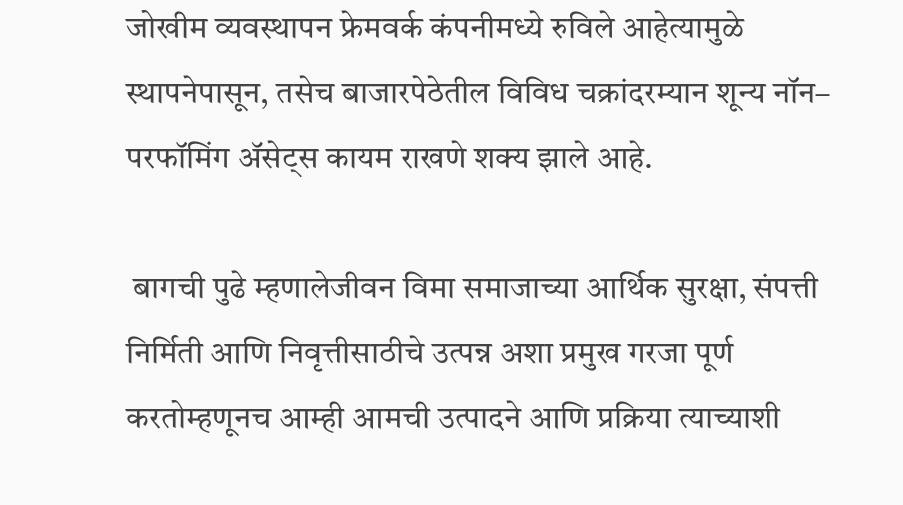जोखीम व्यवस्थापन फ्रेमवर्क कंपनीमध्ये रुविले आहेत्यामुळे स्थापनेपासून, तसेच बाजारपेठेतील विविध चक्रांदरम्यान शून्य नॉन– परफॉमिंग ॲसेट्स कायम राखणे शक्य झाले आहे.

 बागची पुढे म्हणालेजीवन विमा समाजाच्या आर्थिक सुरक्षा, संपत्ती निर्मिती आणि निवृत्तीसाठीचे उत्पन्न अशा प्रमुख गरजा पूर्ण करतोम्हणूनच आम्ही आमची उत्पादने आणि प्रक्रिया त्याच्याशी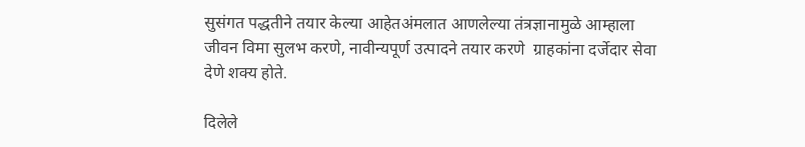सुसंगत पद्धतीने तयार केल्या आहेतअंमलात आणलेल्या तंत्रज्ञानामुळे आम्हाला जीवन विमा सुलभ करणे, नावीन्यपूर्ण उत्पादने तयार करणे  ग्राहकांना दर्जेदार सेवा देणे शक्य होते.

दिलेले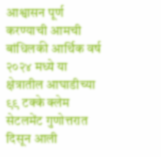आश्वासन पूर्ण करण्याची आमची बांधिलकी आर्थिक वर्ष २०२४ मध्ये या क्षेत्रातील आघाडीच्या ९९ टक्के क्लेम सेटलमेंट गुणोत्तरात दिसून आली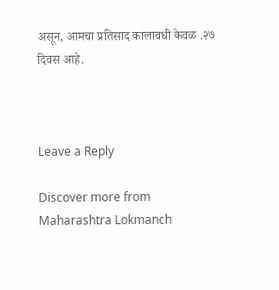असून, आमचा प्रतिसाद कालावधी केवळ .२७ दिवस आहे.



Leave a Reply

Discover more from Maharashtra Lokmanch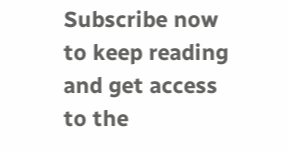Subscribe now to keep reading and get access to the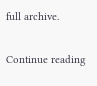full archive.

Continue reading